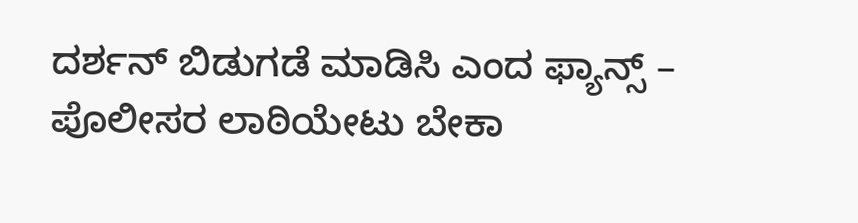ದರ್ಶನ್‌ ಬಿಡುಗಡೆ ಮಾಡಿಸಿ ಎಂದ ಫ್ಯಾನ್ಸ್‌ – ಪೊಲೀಸರ ಲಾಠಿಯೇಟು ಬೇಕಾ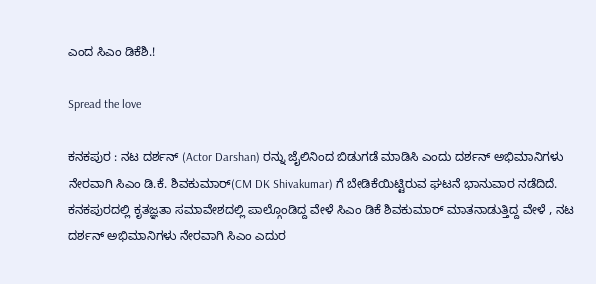ಎಂದ ಸಿಎಂ ಡಿಕೆಶಿ.!

Spread the love

ಕನಕಪುರ : ನಟ ದರ್ಶನ್‌ (Actor Darshan) ರನ್ನು ಜೈಲಿನಿಂದ ಬಿಡುಗಡೆ ಮಾಡಿಸಿ ಎಂದು ದರ್ಶನ್‌ ಅಭಿಮಾನಿಗಳು ನೇರವಾಗಿ ಸಿಎಂ ಡಿ.ಕೆ. ಶಿವಕುಮಾರ್‌(CM DK Shivakumar) ಗೆ ಬೇಡಿಕೆಯಿಟ್ಟಿರುವ ಘಟನೆ ಭಾನುವಾರ ನಡೆದಿದೆ. ಕನಕಪುರದಲ್ಲಿ ಕೃತಜ್ಞತಾ ಸಮಾವೇಶದಲ್ಲಿ ಪಾಲ್ಗೊಂಡಿದ್ದ ವೇಳೆ ಸಿಎಂ ಡಿಕೆ ಶಿವಕುಮಾರ್‌ ಮಾತನಾಡುತ್ತಿದ್ದ ವೇಳೆ , ನಟ ದರ್ಶನ್‌ ಅಭಿಮಾನಿಗಳು ನೇರವಾಗಿ ಸಿಎಂ ಎದುರ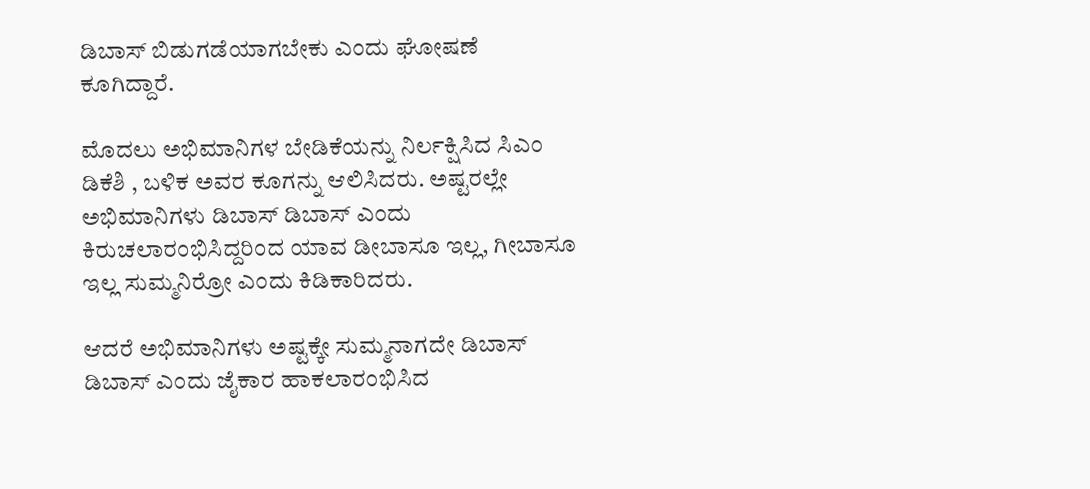ಡಿಬಾಸ್‌ ಬಿಡುಗಡೆಯಾಗಬೇಕು ಎಂದು ಘೋಷಣೆ ಕೂಗಿದ್ದಾರೆ.

ಮೊದಲು ಅಭಿಮಾನಿಗಳ ಬೇಡಿಕೆಯನ್ನು ನಿರ್ಲಕ್ಷಿಸಿದ ಸಿಎಂ ಡಿಕೆಶಿ , ಬಳಿಕ ಅವರ ಕೂಗನ್ನು ಆಲಿಸಿದರು. ಅಷ್ಟರಲ್ಲೇ ಅಭಿಮಾನಿಗಳು ಡಿಬಾಸ್‌ ಡಿಬಾಸ್‌ ಎಂದು ಕಿರುಚಲಾರಂಭಿಸಿದ್ದರಿಂದ ಯಾವ ಡೀಬಾಸೂ ಇಲ್ಲ‌, ಗೀಬಾಸೂ ಇಲ್ಲ ಸುಮ್ಮನಿರ್ರೋ ಎಂದು ಕಿಡಿಕಾರಿದರು.

ಆದರೆ ಅಭಿಮಾನಿಗಳು ಅಷ್ಟಕ್ಕೇ ಸುಮ್ಮನಾಗದೇ ಡಿಬಾಸ್‌ ಡಿಬಾಸ್‌ ಎಂದು ಜೈಕಾರ ಹಾಕಲಾರಂಭಿಸಿದ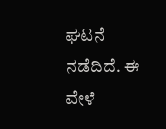ಘಟನೆ ನಡೆದಿದೆ. ಈ ವೇಳೆ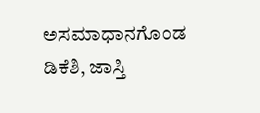ಅಸಮಾಧಾನಗೊಂಡ ಡಿಕೆಶಿ, ಜಾಸ್ತಿ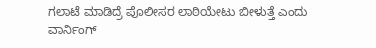ಗಲಾಟೆ ಮಾಡಿದ್ರೆ ಪೊಲೀಸರ ಲಾಠಿಯೇಟು ಬೀಳುತ್ತೆ ಎಂದು ವಾರ್ನಿಂಗ್‌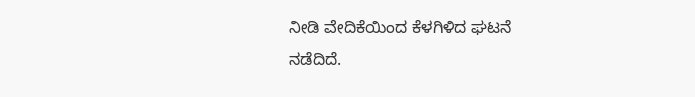ನೀಡಿ ವೇದಿಕೆಯಿಂದ ಕೆಳಗಿಳಿದ ಘಟನೆ ನಡೆದಿದೆ.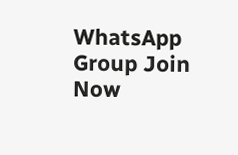WhatsApp Group Join Now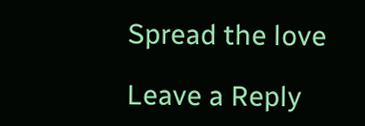Spread the love

Leave a Reply